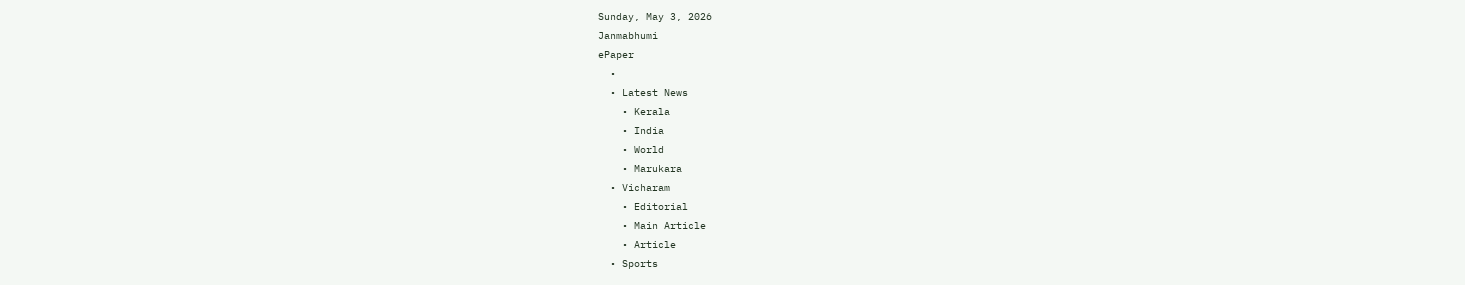Sunday, May 3, 2026
Janmabhumi
ePaper
  •
  • Latest News
    • Kerala
    • India
    • World
    • Marukara
  • Vicharam
    • Editorial
    • Main Article
    • Article
  • Sports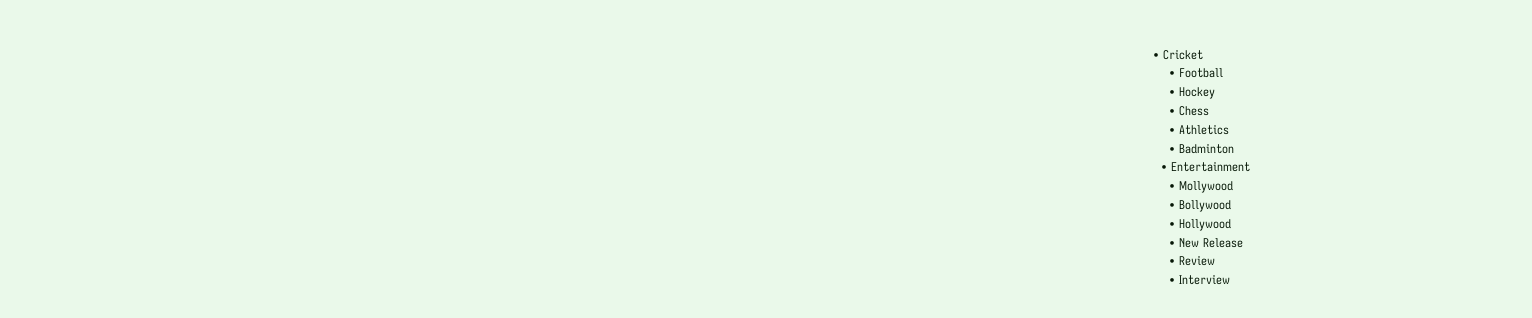• Cricket
    • Football
    • Hockey
    • Chess
    • Athletics
    • Badminton
  • Entertainment
    • Mollywood
    • Bollywood
    • Hollywood
    • New Release
    • Review
    • Interview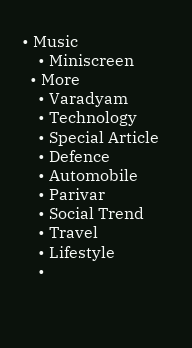• Music
    • Miniscreen
  • More
    • Varadyam
    • Technology
    • Special Article
    • Defence
    • Automobile
    • Parivar
    • Social Trend
    • Travel
    • Lifestyle
    •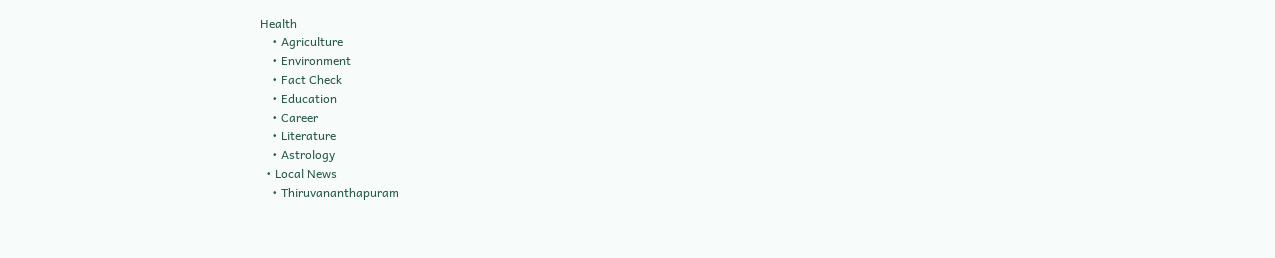Health
    • Agriculture
    • Environment
    • Fact Check
    • Education
    • Career
    • Literature
    • Astrology
  • Local News
    • Thiruvananthapuram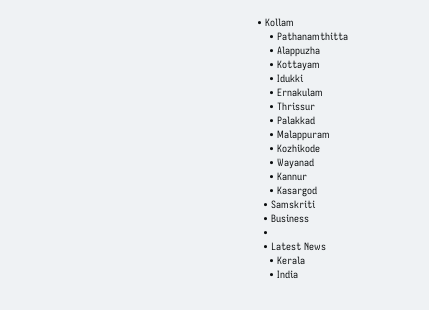• Kollam
    • Pathanamthitta
    • Alappuzha
    • Kottayam
    • Idukki
    • Ernakulam
    • Thrissur
    • Palakkad
    • Malappuram
    • Kozhikode
    • Wayanad
    • Kannur
    • Kasargod
  • Samskriti
  • Business
  •
  • Latest News
    • Kerala
    • India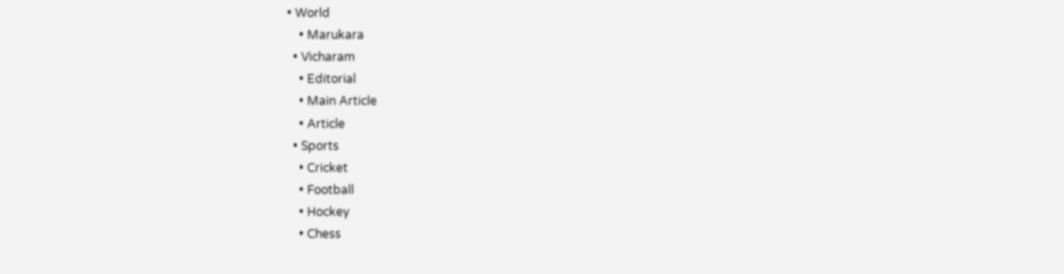• World
    • Marukara
  • Vicharam
    • Editorial
    • Main Article
    • Article
  • Sports
    • Cricket
    • Football
    • Hockey
    • Chess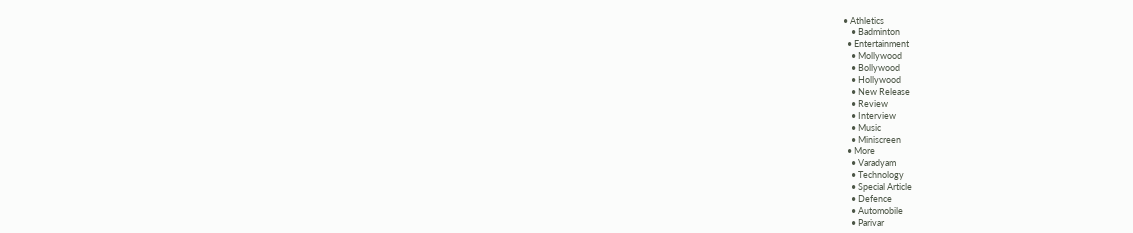• Athletics
    • Badminton
  • Entertainment
    • Mollywood
    • Bollywood
    • Hollywood
    • New Release
    • Review
    • Interview
    • Music
    • Miniscreen
  • More
    • Varadyam
    • Technology
    • Special Article
    • Defence
    • Automobile
    • Parivar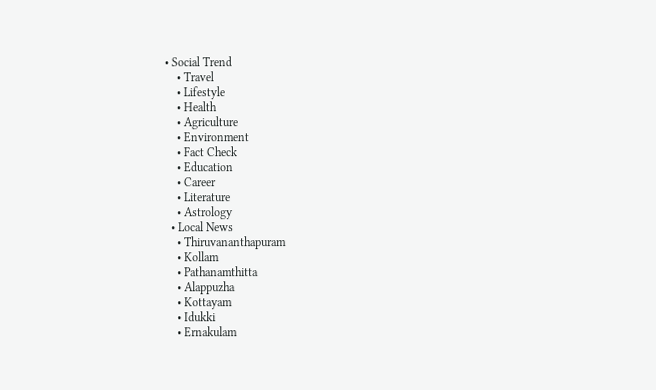• Social Trend
    • Travel
    • Lifestyle
    • Health
    • Agriculture
    • Environment
    • Fact Check
    • Education
    • Career
    • Literature
    • Astrology
  • Local News
    • Thiruvananthapuram
    • Kollam
    • Pathanamthitta
    • Alappuzha
    • Kottayam
    • Idukki
    • Ernakulam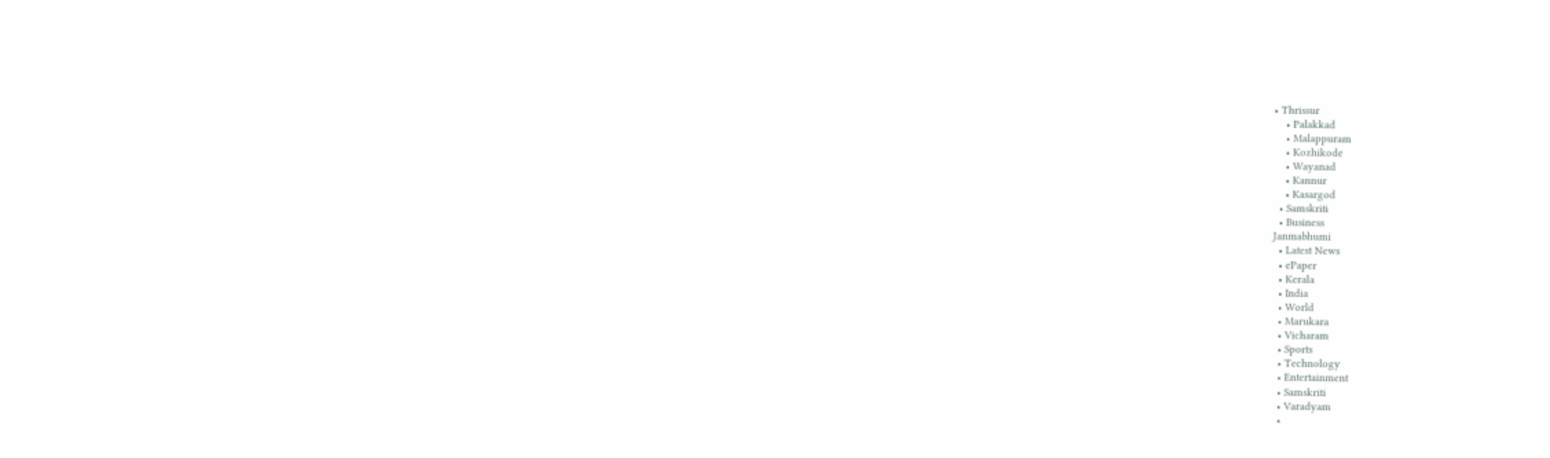• Thrissur
    • Palakkad
    • Malappuram
    • Kozhikode
    • Wayanad
    • Kannur
    • Kasargod
  • Samskriti
  • Business
Janmabhumi
  • Latest News
  • ePaper
  • Kerala
  • India
  • World
  • Marukara
  • Vicharam
  • Sports
  • Technology
  • Entertainment
  • Samskriti
  • Varadyam
  •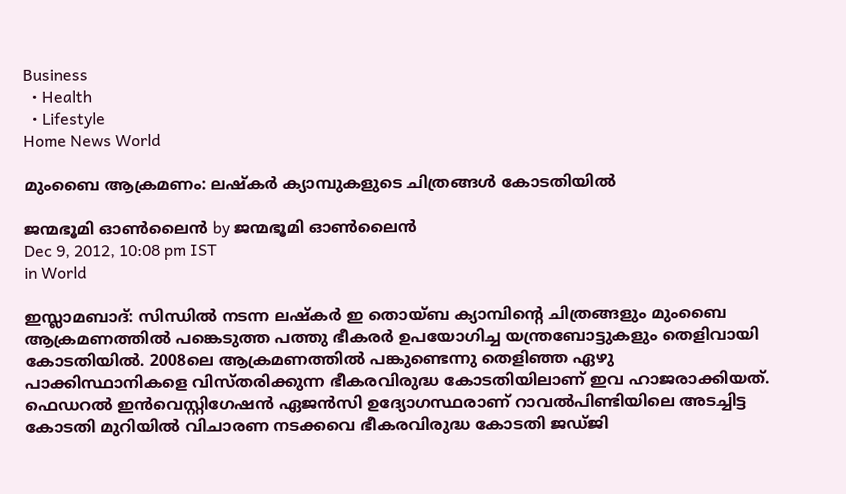Business
  • Health
  • Lifestyle
Home News World

മുംബൈ ആക്രമണം: ലഷ്കര്‍ ക്യാമ്പുകളുടെ ചിത്രങ്ങള്‍ കോടതിയില്‍

ജന്മഭൂമി ഓണ്‍ലൈന്‍ by ജന്മഭൂമി ഓണ്‍ലൈന്‍
Dec 9, 2012, 10:08 pm IST
in World

ഇസ്ലാമബാദ്‌: സിന്ധില്‍ നടന്ന ലഷ്കര്‍ ഇ തൊയ്ബ ക്യാമ്പിന്റെ ചിത്രങ്ങളും മുംബൈ ആക്രമണത്തില്‍ പങ്കെടുത്ത പത്തു ഭീകരര്‍ ഉപയോഗിച്ച യന്ത്രബോട്ടുകളും തെളിവായി കോടതിയില്‍. 2008ലെ ആക്രമണത്തില്‍ പങ്കുണ്ടെന്നു തെളിഞ്ഞ ഏഴു പാക്കിസ്ഥാനികളെ വിസ്തരിക്കുന്ന ഭീകരവിരുദ്ധ കോടതിയിലാണ്‌ ഇവ ഹാജരാക്കിയത്‌. ഫെഡറല്‍ ഇന്‍വെസ്റ്റിഗേഷന്‍ ഏജന്‍സി ഉദ്യോഗസ്ഥരാണ്‌ റാവല്‍പിണ്ടിയിലെ അടച്ചിട്ട കോടതി മുറിയില്‍ വിചാരണ നടക്കവെ ഭീകരവിരുദ്ധ കോടതി ജഡ്ജി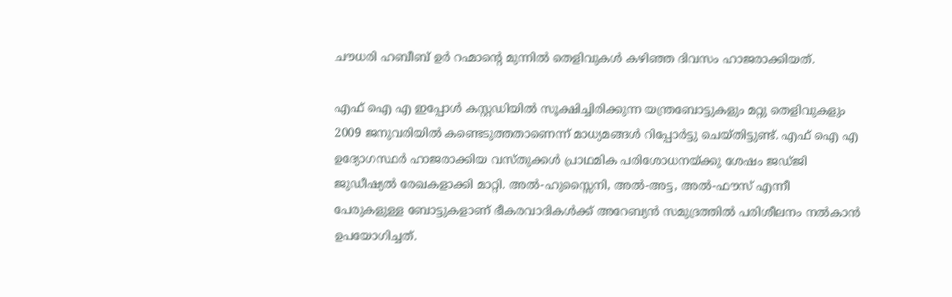ചൗധരി ഹബീബ്‌ ഉര്‍ റഹ്മാന്റെ മുന്നില്‍ തെളിവുകള്‍ കഴിഞ്ഞ ദിവസം ഹാജരാക്കിയത്‌.

എഫ്‌ ഐ എ ഇപ്പോള്‍ കസ്റ്റഡിയില്‍ സൂക്ഷിച്ചിരിക്കുന്ന യന്ത്രബോട്ടുകളും മറ്റു തെളിവുകളും 2009 ജനുവരിയില്‍ കണ്ടെടുത്തതാണെന്ന്‌ മാധ്യമങ്ങള്‍ റിപ്പോര്‍ട്ടു ചെയ്തിട്ടുണ്ട്‌. എഫ്‌ ഐ എ ഉദ്യോഗസ്ഥര്‍ ഹാജരാക്കിയ വസ്തുക്കള്‍ പ്രാഥമിക പരിശോധനയ്‌ക്കു ശേഷം ജഡ്ജി ജുഡീഷ്യല്‍ രേഖകളാക്കി മാറ്റി. അല്‍-ഹുസ്സൈനി, അല്‍-അട്ട, അല്‍-ഫൗസ്‌ എന്നീ പേരുകളുള്ള ബോട്ടുകളാണ്‌ ഭീകരവാദികള്‍ക്ക്‌ അറേബ്യന്‍ സമുദ്രത്തില്‍ പരിശീലനം നല്‍കാന്‍ ഉപയോഗിച്ചത്‌.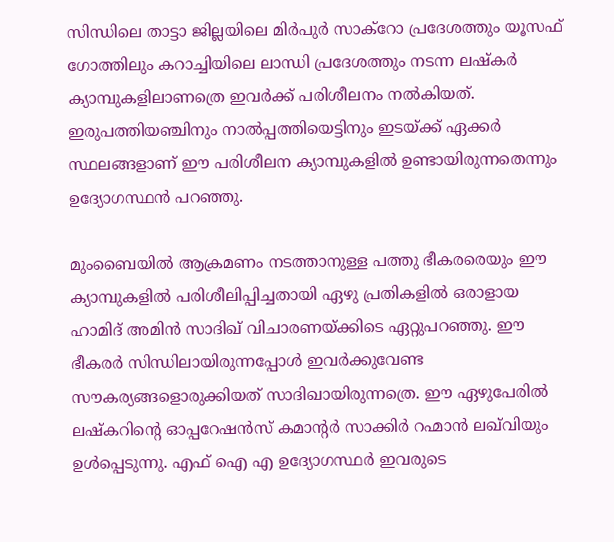സിന്ധിലെ താട്ടാ ജില്ലയിലെ മിര്‍പുര്‍ സാക്‌റോ പ്രദേശത്തും യൂസഫ്‌ ഗോത്തിലും കറാച്ചിയിലെ ലാന്ധി പ്രദേശത്തും നടന്ന ലഷ്കര്‍ ക്യാമ്പുകളിലാണത്രെ ഇവര്‍ക്ക്‌ പരിശീലനം നല്‍കിയത്‌. ഇരുപത്തിയഞ്ചിനും നാല്‍പ്പത്തിയെട്ടിനും ഇടയ്‌ക്ക്‌ ഏക്കര്‍ സ്ഥലങ്ങളാണ്‌ ഈ പരിശീലന ക്യാമ്പുകളില്‍ ഉണ്ടായിരുന്നതെന്നും ഉദ്യോഗസ്ഥന്‍ പറഞ്ഞു.

മുംബൈയില്‍ ആക്രമണം നടത്താനുള്ള പത്തു ഭീകരരെയും ഈ ക്യാമ്പുകളില്‍ പരിശീലിപ്പിച്ചതായി ഏഴു പ്രതികളില്‍ ഒരാളായ ഹാമിദ്‌ അമിന്‍ സാദിഖ്‌ വിചാരണയ്‌ക്കിടെ ഏറ്റുപറഞ്ഞു. ഈ ഭീകരര്‍ സിന്ധിലായിരുന്നപ്പോള്‍ ഇവര്‍ക്കുവേണ്ട സൗകര്യങ്ങളൊരുക്കിയത്‌ സാദിഖായിരുന്നത്രെ. ഈ ഏഴുപേരില്‍ ലഷ്കറിന്റെ ഓപ്പറേഷന്‍സ്‌ കമാന്റര്‍ സാക്കിര്‍ റഹ്മാന്‍ ലഖ്‌വിയും ഉള്‍പ്പെടുന്നു. എഫ്‌ ഐ എ ഉദ്യോഗസ്ഥര്‍ ഇവരുടെ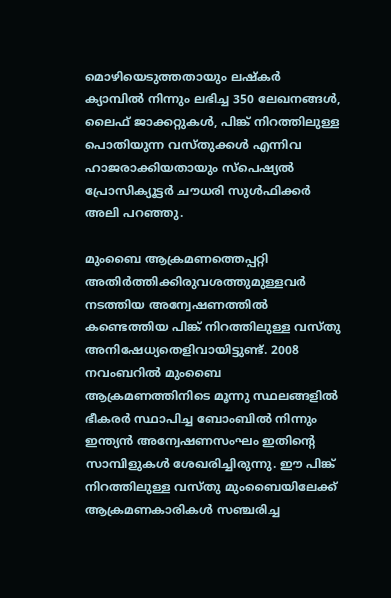മൊഴിയെടുത്തതായും ലഷ്കര്‍ ക്യാമ്പില്‍ നിന്നും ലഭിച്ച 350 ലേഖനങ്ങള്‍, ലൈഫ്‌ ജാക്കറ്റുകള്‍, പിങ്ക്‌ നിറത്തിലുള്ള പൊതിയുന്ന വസ്തുക്കള്‍ എന്നിവ ഹാജരാക്കിയതായും സ്പെഷ്യല്‍ പ്രോസിക്യൂട്ടര്‍ ചൗധരി സുള്‍ഫിക്കര്‍ അലി പറഞ്ഞു.

മുംബൈ ആക്രമണത്തെപ്പറ്റി അതിര്‍ത്തിക്കിരുവശത്തുമുള്ളവര്‍ നടത്തിയ അന്വേഷണത്തില്‍ കണ്ടെത്തിയ പിങ്ക്‌ നിറത്തിലുള്ള വസ്തു അനിഷേധ്യതെളിവായിട്ടുണ്ട്‌. 2008 നവംബറില്‍ മുംബൈ ആക്രമണത്തിനിടെ മൂന്നു സ്ഥലങ്ങളില്‍ ഭീകരര്‍ സ്ഥാപിച്ച ബോംബില്‍ നിന്നും ഇന്ത്യന്‍ അന്വേഷണസംഘം ഇതിന്റെ സാമ്പിളുകള്‍ ശേഖരിച്ചിരുന്നു. ഈ പിങ്ക്‌ നിറത്തിലുള്ള വസ്തു മുംബൈയിലേക്ക്‌ ആക്രമണകാരികള്‍ സഞ്ചരിച്ച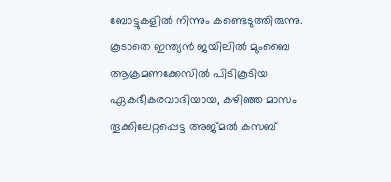ബോട്ടുകളില്‍ നിന്നും കണ്ടെടുത്തിരുന്നു. കൂടാതെ ഇന്ത്യന്‍ ജയിലില്‍ മുംബൈ ആക്രമണക്കേസില്‍ പിടികൂടിയ ഏകഭീകരവാദിയായ, കഴിഞ്ഞ മാസം തൂക്കിലേറ്റപ്പെട്ട അജ്മല്‍ കസബ്‌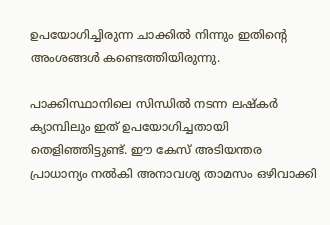ഉപയോഗിച്ചിരുന്ന ചാക്കില്‍ നിന്നും ഇതിന്റെ അംശങ്ങള്‍ കണ്ടെത്തിയിരുന്നു.

പാക്കിസ്ഥാനിലെ സിന്ധില്‍ നടന്ന ലഷ്കര്‍ ക്യാമ്പിലും ഇത്‌ ഉപയോഗിച്ചതായി തെളിഞ്ഞിട്ടുണ്ട്‌. ഈ കേസ്‌ അടിയന്തര പ്രാധാന്യം നല്‍കി അനാവശ്യ താമസം ഒഴിവാക്കി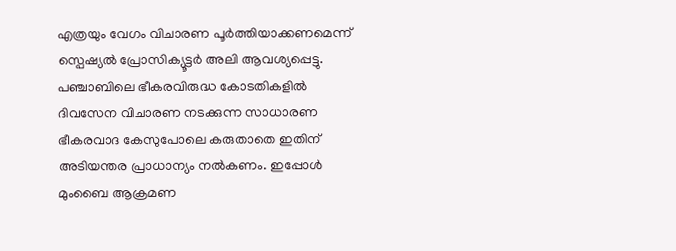എത്രയും വേഗം വിചാരണ പൂര്‍ത്തിയാക്കണമെന്ന്‌ സ്പെഷ്യല്‍ പ്രോസിക്യൂട്ടര്‍ അലി ആവശ്യപ്പെട്ടു. പഞ്ചാബിലെ ഭീകരവിരുദ്ധ കോടതികളില്‍ ദിവസേന വിചാരണ നടക്കുന്ന സാധാരണ ഭീകരവാദ കേസുപോലെ കരുതാതെ ഇതിന്‌ അടിയന്തര പ്രാധാന്യം നല്‍കണം. ഇപ്പോള്‍ മുംബൈ ആക്രമണ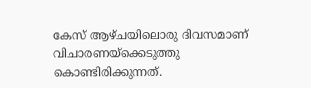കേസ്‌ ആഴ്ചയിലൊരു ദിവസമാണ്‌ വിചാരണയ്‌ക്കെടുത്തു കൊണ്ടിരിക്കുന്നത്‌.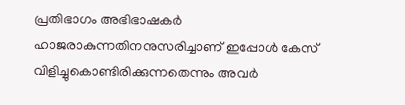പ്രതിഭാഗം അഭിഭാഷകര്‍ ഹാജരാകുന്നതിനനുസരിച്ചാണ്‌ ഇപ്പോള്‍ കേസ്‌ വിളിച്ചുകൊണ്ടിരിക്കുന്നതെന്നും അവര്‍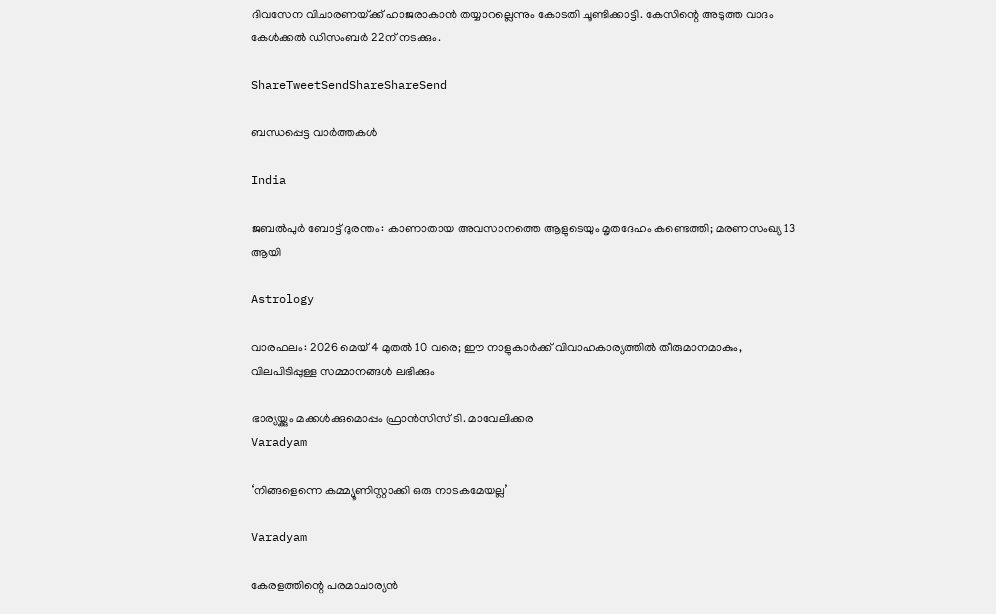ദിവസേന വിചാരണയ്‌ക്ക്‌ ഹാജരാകാന്‍ തയ്യാറല്ലെന്നും കോടതി ചൂണ്ടിക്കാട്ടി. കേസിന്റെ അടുത്ത വാദം കേള്‍ക്കല്‍ ഡിസംബര്‍ 22ന്‌ നടക്കും.

ShareTweetSendShareShareSend

ബന്ധപ്പെട്ട വാര്‍ത്തകള്‍

India

ജബൽപുർ ബോട്ട് ദുരന്തം: കാണാതായ അവസാനത്തെ ആളുടെയും മൃതദേഹം കണ്ടെത്തി; മരണസംഖ്യ 13 ആയി

Astrology

വാരഫലം: 2026 മെയ് 4 മുതല്‍ 10 വരെ; ഈ നാളുകാര്‍ക്ക് വിവാഹകാര്യത്തില്‍ തീരുമാനമാകും, വിലപിടിപ്പുള്ള സമ്മാനങ്ങള്‍ ലഭിക്കും

ഭാര്യയ്ക്കും മക്കള്‍ക്കുമൊപ്പം ഫ്രാന്‍സിസ് ടി. മാവേലിക്കര
Varadyam

‘നിങ്ങളെന്നെ കമ്മ്യൂണിസ്റ്റാക്കി ഒരു നാടകമേയല്ല’

Varadyam

കേരളത്തിന്റെ പരമാചാര്യന്‍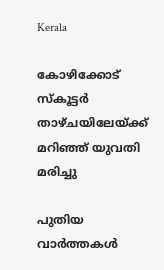Kerala

കോഴിക്കോട് സ്‌കൂട്ടര്‍ താഴ്ചയിലേയ്‌ക്ക് മറിഞ്ഞ് യുവതി മരിച്ചു

പുതിയ വാര്‍ത്തകള്‍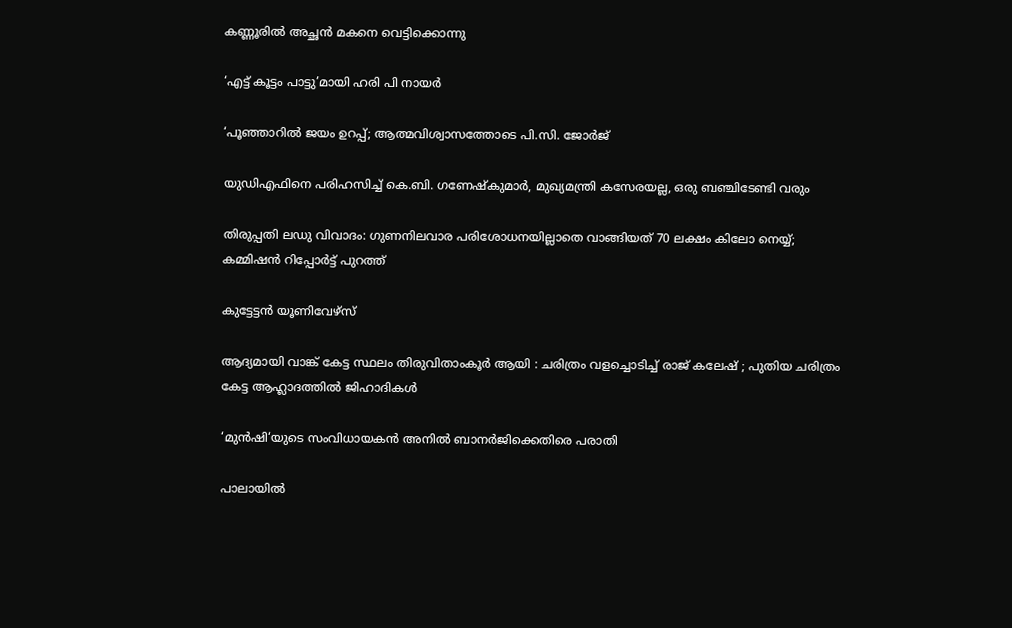കണ്ണൂരില്‍ അച്ഛന്‍ മകനെ വെട്ടിക്കൊന്നു

‘എട്ട് കൂട്ടം പാട്ടു’മായി ഹരി പി നായര്‍

‘പൂഞ്ഞാറിൽ ജയം ഉറപ്പ്; ആത്മവിശ്വാസത്തോടെ പി.സി. ജോർജ്

യുഡിഎഫിനെ പരിഹസിച്ച് കെ.ബി. ഗണേഷ്‌കുമാര്‍, മുഖ്യമന്ത്രി കസേരയല്ല, ഒരു ബഞ്ചിടേണ്ടി വരും

തിരുപ്പതി ലഡു വിവാദം: ഗുണനിലവാര പരിശോധനയില്ലാതെ വാങ്ങിയത് 70 ലക്ഷം കിലോ നെയ്യ്; കമ്മിഷൻ റിപ്പോർട്ട് പുറത്ത്

കുട്ടേട്ടന്‍ യൂണിവേഴ്‌സ്

ആദ്യമായി വാങ്ക് കേട്ട സ്ഥലം തിരുവിതാംകൂര്‍ ആയി : ചരിത്രം വളച്ചൊടിച്ച് രാജ് കലേഷ് ; പുതിയ ചരിത്രം കേട്ട ആഹ്ലാദത്തിൽ ജിഹാദികൾ

‘മുന്‍ഷി‘യുടെ സംവിധായകന്‍ അനില്‍ ബാനര്‍ജിക്കെതിരെ പരാതി

പാലായില്‍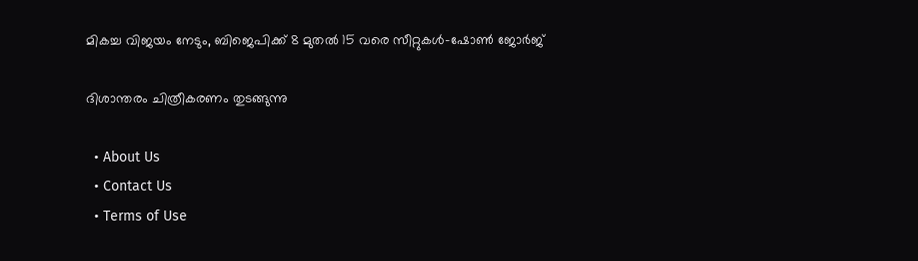മികച്ച വിജയം നേടും, ബിജെപിക്ക് 8 മുതല്‍ 15 വരെ സീറ്റുകള്‍-ഷോണ്‍ ജോര്‍ജ്

ദിശാന്തരം ചിത്രീകരണം തുടങ്ങുന്നു

  • About Us
  • Contact Us
  • Terms of Use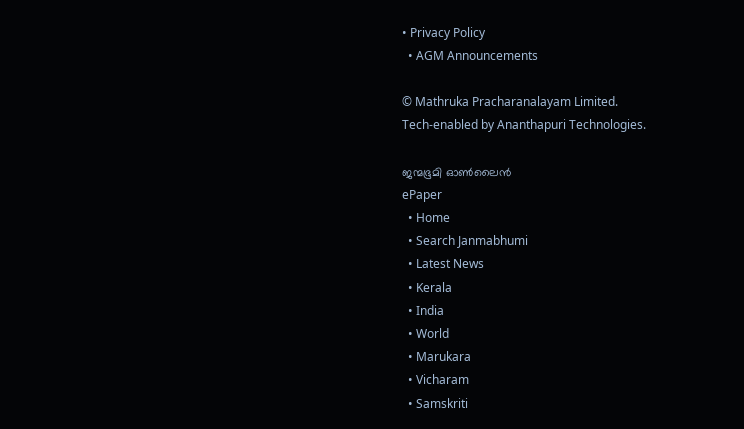• Privacy Policy
  • AGM Announcements

© Mathruka Pracharanalayam Limited.
Tech-enabled by Ananthapuri Technologies.

ജന്മഭൂമി ഓണ്‍ലൈന്‍
ePaper
  • Home
  • Search Janmabhumi
  • Latest News
  • Kerala
  • India
  • World
  • Marukara
  • Vicharam
  • Samskriti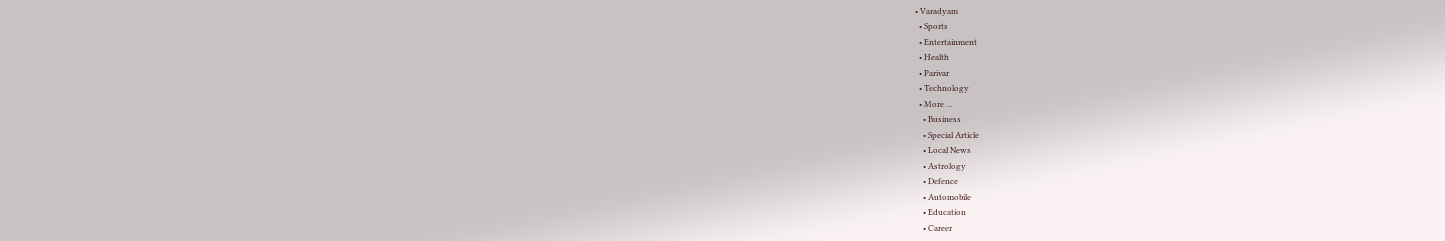• Varadyam
  • Sports
  • Entertainment
  • Health
  • Parivar
  • Technology
  • More …
    • Business
    • Special Article
    • Local News
    • Astrology
    • Defence
    • Automobile
    • Education
    • Career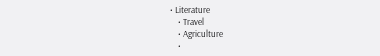• Literature
    • Travel
    • Agriculture
    •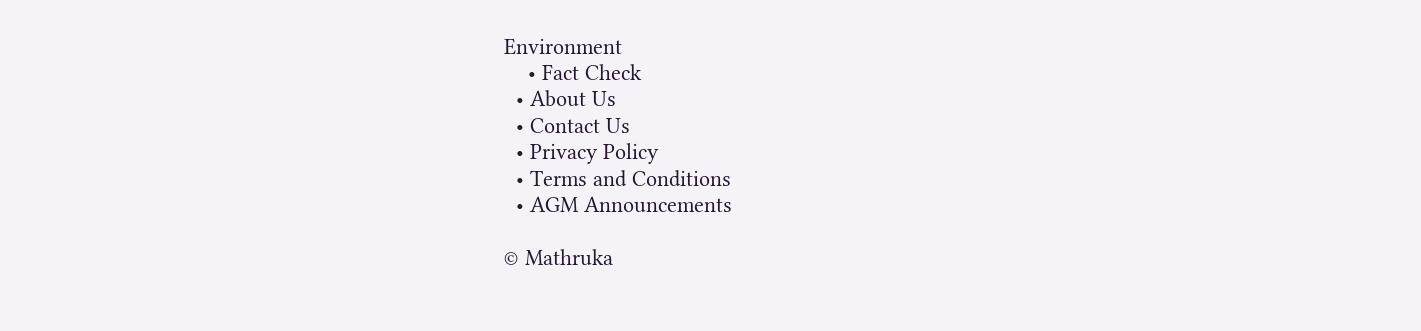Environment
    • Fact Check
  • About Us
  • Contact Us
  • Privacy Policy
  • Terms and Conditions
  • AGM Announcements

© Mathruka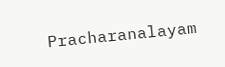Pracharanalayam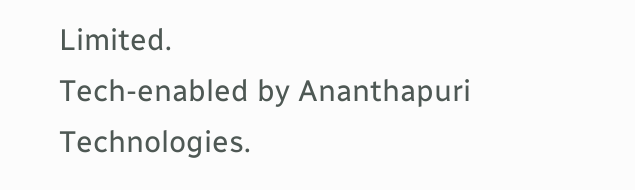Limited.
Tech-enabled by Ananthapuri Technologies.